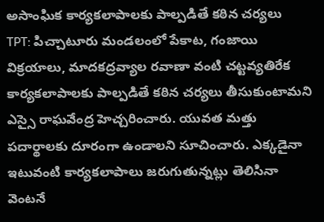అసాంఘిక కార్యకలాపాలకు పాల్పడితే కఠిన చర్యలు
TPT: పిచ్చాటూరు మండలంలో పేకాట, గంజాయి విక్రయాలు, మాదకద్రవ్యాల రవాణా వంటి చట్టవ్యతిరేక కార్యకలాపాలకు పాల్పడితే కఠిన చర్యలు తీసుకుంటామని ఎస్సై రాఘవేంద్ర హెచ్చరించారు. యువత మత్తు పదార్థాలకు దూరంగా ఉండాలని సూచించారు. ఎక్కడైనా ఇటువంటి కార్యకలాపాలు జరుగుతున్నట్లు తెలిసినా వెంటనే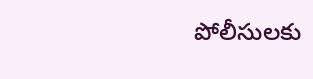పోలీసులకు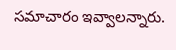సమాచారం ఇవ్వాలన్నారు.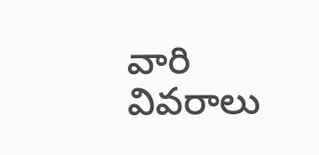వారి వివరాలు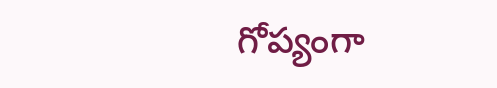గోప్యంగా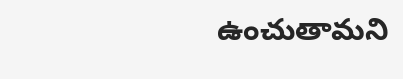ఉంచుతామని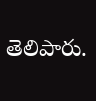తెలిపారు.